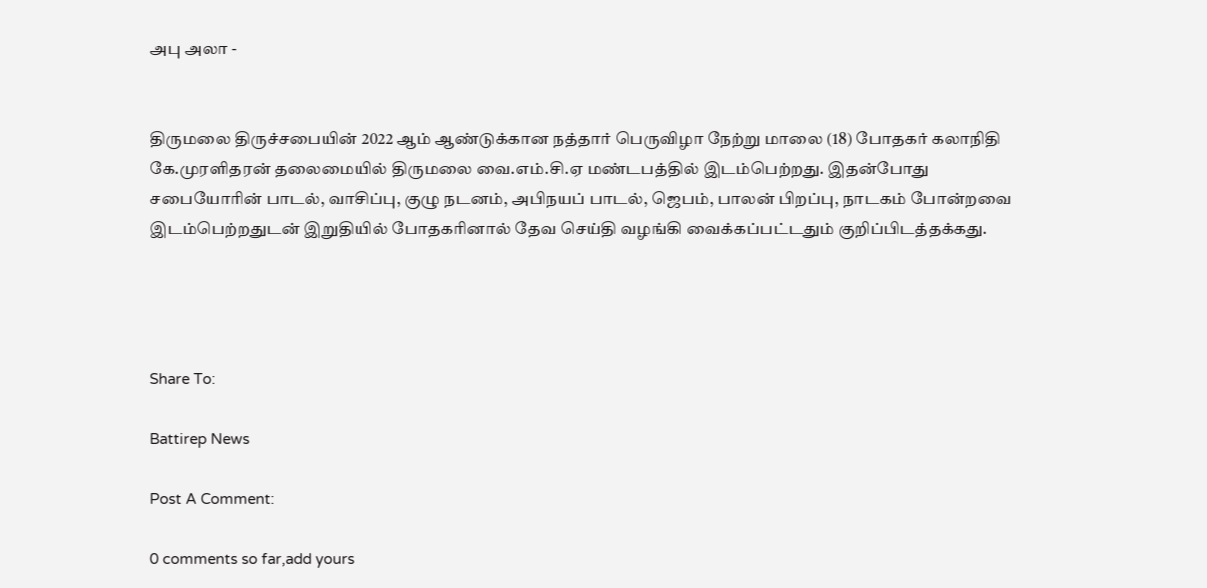அபு அலா -


திருமலை திருச்சபையின் 2022 ஆம் ஆண்டுக்கான நத்தார் பெருவிழா நேற்று மாலை (18) போதகர் கலாநிதி கே.முரளிதரன் தலைமையில் திருமலை வை.எம்.சி.ஏ மண்டபத்தில் இடம்பெற்றது. இதன்போது சபையோரின் பாடல், வாசிப்பு, குழு நடனம், அபிநயப் பாடல், ஜெபம், பாலன் பிறப்பு, நாடகம் போன்றவை இடம்பெற்றதுடன் இறுதியில் போதகரினால் தேவ செய்தி வழங்கி வைக்கப்பட்டதும் குறிப்பிடத்தக்கது.




Share To:

Battirep News

Post A Comment:

0 comments so far,add yours